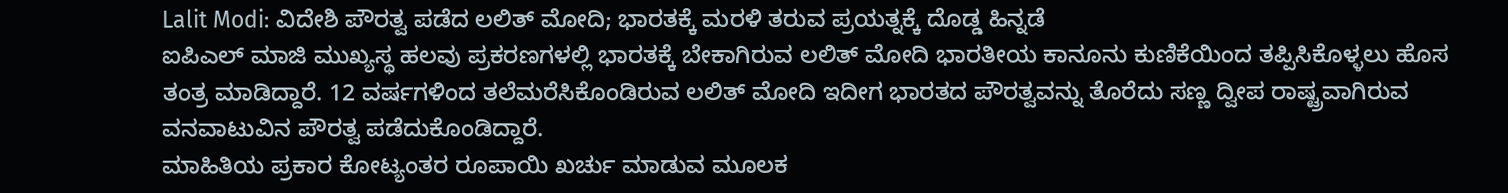Lalit Modi: ವಿದೇಶಿ ಪೌರತ್ವ ಪಡೆದ ಲಲಿತ್ ಮೋದಿ; ಭಾರತಕ್ಕೆ ಮರಳಿ ತರುವ ಪ್ರಯತ್ನಕ್ಕೆ ದೊಡ್ಡ ಹಿನ್ನಡೆ
ಐಪಿಎಲ್ ಮಾಜಿ ಮುಖ್ಯಸ್ಥ ಹಲವು ಪ್ರಕರಣಗಳಲ್ಲಿ ಭಾರತಕ್ಕೆ ಬೇಕಾಗಿರುವ ಲಲಿತ್ ಮೋದಿ ಭಾರತೀಯ ಕಾನೂನು ಕುಣಿಕೆಯಿಂದ ತಪ್ಪಿಸಿಕೊಳ್ಳಲು ಹೊಸ ತಂತ್ರ ಮಾಡಿದ್ದಾರೆ. 12 ವರ್ಷಗಳಿಂದ ತಲೆಮರೆಸಿಕೊಂಡಿರುವ ಲಲಿತ್ ಮೋದಿ ಇದೀಗ ಭಾರತದ ಪೌರತ್ವವನ್ನು ತೊರೆದು ಸಣ್ಣ ದ್ವೀಪ ರಾಷ್ಟ್ರವಾಗಿರುವ ವನವಾಟುವಿನ ಪೌರತ್ವ ಪಡೆದುಕೊಂಡಿದ್ದಾರೆ.
ಮಾಹಿತಿಯ ಪ್ರಕಾರ ಕೋಟ್ಯಂತರ ರೂಪಾಯಿ ಖರ್ಚು ಮಾಡುವ ಮೂಲಕ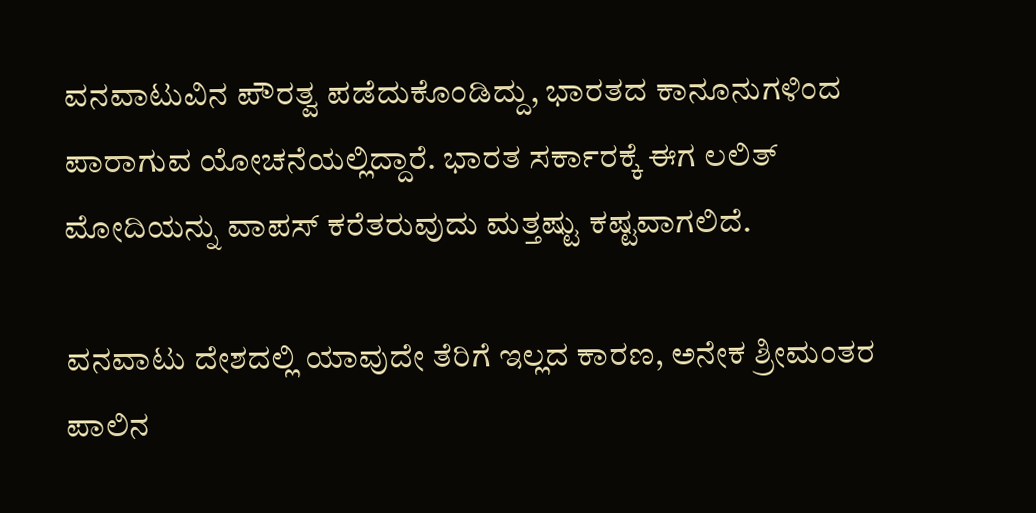ವನವಾಟುವಿನ ಪೌರತ್ವ ಪಡೆದುಕೊಂಡಿದ್ದು, ಭಾರತದ ಕಾನೂನುಗಳಿಂದ ಪಾರಾಗುವ ಯೋಚನೆಯಲ್ಲಿದ್ದಾರೆ. ಭಾರತ ಸರ್ಕಾರಕ್ಕೆ ಈಗ ಲಲಿತ್ ಮೋದಿಯನ್ನು ವಾಪಸ್ ಕರೆತರುವುದು ಮತ್ತಷ್ಟು ಕಷ್ಟವಾಗಲಿದೆ.

ವನವಾಟು ದೇಶದಲ್ಲಿ ಯಾವುದೇ ತೆರಿಗೆ ಇಲ್ಲದ ಕಾರಣ, ಅನೇಕ ಶ್ರೀಮಂತರ ಪಾಲಿನ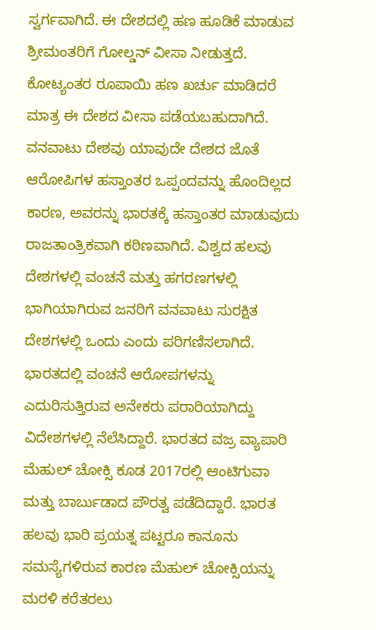ಸ್ವರ್ಗವಾಗಿದೆ. ಈ ದೇಶದಲ್ಲಿ ಹಣ ಹೂಡಿಕೆ ಮಾಡುವ ಶ್ರೀಮಂತರಿಗೆ ಗೋಲ್ಡನ್ ವೀಸಾ ನೀಡುತ್ತದೆ. ಕೋಟ್ಯಂತರ ರೂಪಾಯಿ ಹಣ ಖರ್ಚು ಮಾಡಿದರೆ ಮಾತ್ರ ಈ ದೇಶದ ವೀಸಾ ಪಡೆಯಬಹುದಾಗಿದೆ.
ವನವಾಟು ದೇಶವು ಯಾವುದೇ ದೇಶದ ಜೊತೆ ಆರೋಪಿಗಳ ಹಸ್ತಾಂತರ ಒಪ್ಪಂದವನ್ನು ಹೊಂದಿಲ್ಲದ ಕಾರಣ, ಅವರನ್ನು ಭಾರತಕ್ಕೆ ಹಸ್ತಾಂತರ ಮಾಡುವುದು ರಾಜತಾಂತ್ರಿಕವಾಗಿ ಕಠಿಣವಾಗಿದೆ. ವಿಶ್ವದ ಹಲವು ದೇಶಗಳಲ್ಲಿ ವಂಚನೆ ಮತ್ತು ಹಗರಣಗಳಲ್ಲಿ ಭಾಗಿಯಾಗಿರುವ ಜನರಿಗೆ ವನವಾಟು ಸುರಕ್ಷಿತ ದೇಶಗಳಲ್ಲಿ ಒಂದು ಎಂದು ಪರಿಗಣಿಸಲಾಗಿದೆ.
ಭಾರತದಲ್ಲಿ ವಂಚನೆ ಆರೋಪಗಳನ್ನು ಎದುರಿಸುತ್ತಿರುವ ಅನೇಕರು ಪರಾರಿಯಾಗಿದ್ದು ವಿದೇಶಗಳಲ್ಲಿ ನೆಲೆಸಿದ್ದಾರೆ. ಭಾರತದ ವಜ್ರ ವ್ಯಾಪಾರಿ ಮೆಹುಲ್ ಚೋಕ್ಸಿ ಕೂಡ 2017ರಲ್ಲಿ ಆಂಟಿಗುವಾ ಮತ್ತು ಬಾರ್ಬುಡಾದ ಪೌರತ್ವ ಪಡೆದಿದ್ದಾರೆ. ಭಾರತ ಹಲವು ಭಾರಿ ಪ್ರಯತ್ನ ಪಟ್ಟರೂ ಕಾನೂನು ಸಮಸ್ಯೆಗಳಿರುವ ಕಾರಣ ಮೆಹುಲ್ ಚೋಕ್ಸಿಯನ್ನು ಮರಳಿ ಕರೆತರಲು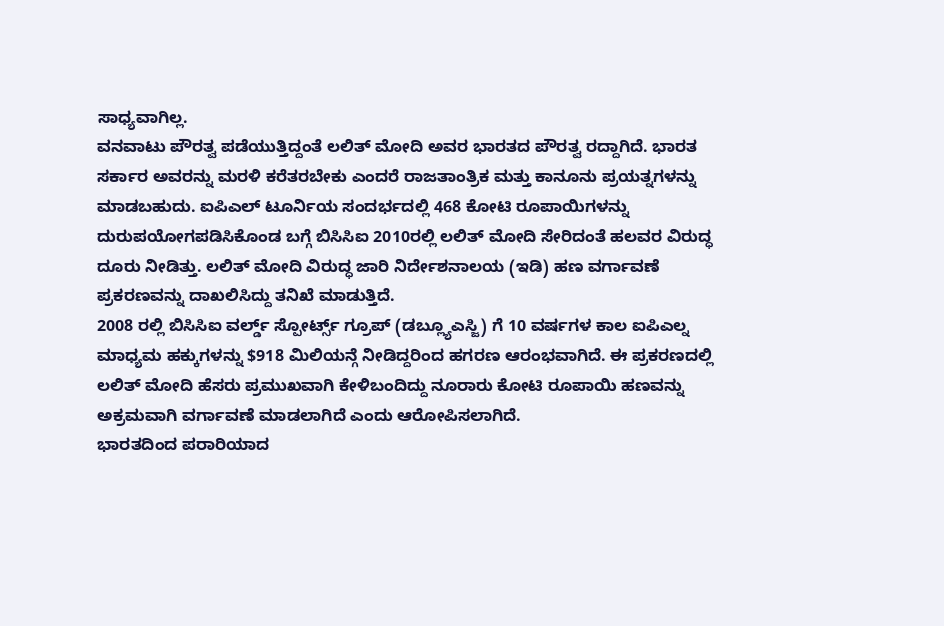ಸಾಧ್ಯವಾಗಿಲ್ಲ.
ವನವಾಟು ಪೌರತ್ವ ಪಡೆಯುತ್ತಿದ್ದಂತೆ ಲಲಿತ್ ಮೋದಿ ಅವರ ಭಾರತದ ಪೌರತ್ವ ರದ್ದಾಗಿದೆ. ಭಾರತ ಸರ್ಕಾರ ಅವರನ್ನು ಮರಳಿ ಕರೆತರಬೇಕು ಎಂದರೆ ರಾಜತಾಂತ್ರಿಕ ಮತ್ತು ಕಾನೂನು ಪ್ರಯತ್ನಗಳನ್ನು ಮಾಡಬಹುದು. ಐಪಿಎಲ್ ಟೂರ್ನಿಯ ಸಂದರ್ಭದಲ್ಲಿ 468 ಕೋಟಿ ರೂಪಾಯಿಗಳನ್ನು ದುರುಪಯೋಗಪಡಿಸಿಕೊಂಡ ಬಗ್ಗೆ ಬಿಸಿಸಿಐ 2010ರಲ್ಲಿ ಲಲಿತ್ ಮೋದಿ ಸೇರಿದಂತೆ ಹಲವರ ವಿರುದ್ಧ ದೂರು ನೀಡಿತ್ತು. ಲಲಿತ್ ಮೋದಿ ವಿರುದ್ಧ ಜಾರಿ ನಿರ್ದೇಶನಾಲಯ (ಇಡಿ) ಹಣ ವರ್ಗಾವಣೆ ಪ್ರಕರಣವನ್ನು ದಾಖಲಿಸಿದ್ದು ತನಿಖೆ ಮಾಡುತ್ತಿದೆ.
2008 ರಲ್ಲಿ ಬಿಸಿಸಿಐ ವರ್ಲ್ಡ್ ಸ್ಪೋರ್ಟ್ಸ್ ಗ್ರೂಪ್ (ಡಬ್ಲ್ಯೂಎಸ್ಜಿ) ಗೆ 10 ವರ್ಷಗಳ ಕಾಲ ಐಪಿಎಲ್ನ ಮಾಧ್ಯಮ ಹಕ್ಕುಗಳನ್ನು $918 ಮಿಲಿಯನ್ಗೆ ನೀಡಿದ್ದರಿಂದ ಹಗರಣ ಆರಂಭವಾಗಿದೆ. ಈ ಪ್ರಕರಣದಲ್ಲಿ ಲಲಿತ್ ಮೋದಿ ಹೆಸರು ಪ್ರಮುಖವಾಗಿ ಕೇಳಿಬಂದಿದ್ದು ನೂರಾರು ಕೋಟಿ ರೂಪಾಯಿ ಹಣವನ್ನು ಅಕ್ರಮವಾಗಿ ವರ್ಗಾವಣೆ ಮಾಡಲಾಗಿದೆ ಎಂದು ಆರೋಪಿಸಲಾಗಿದೆ.
ಭಾರತದಿಂದ ಪರಾರಿಯಾದ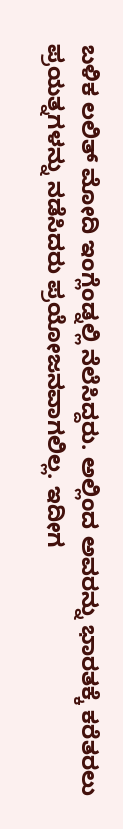ಬಳಿಕ ಲಲಿತ್ ಮೋದಿ ಇಂಗ್ಲೆಂಡ್ನಲ್ಲಿ ನೆಲೆಸಿದ್ದರು. ಅಲ್ಲಿಂದ ಅವರನ್ನು ಭಾರತಕ್ಕೆ ಕರೆತರಲು ಪ್ರಯತ್ನಗಳನ್ನು ನಡೆಸಿದರು ಪ್ರಯೋಜನವಾಗಲಿಲ್ಲ. ಇದೀಗ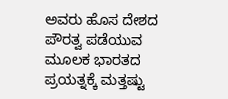ಅವರು ಹೊಸ ದೇಶದ ಪೌರತ್ವ ಪಡೆಯುವ ಮೂಲಕ ಭಾರತದ ಪ್ರಯತ್ನಕ್ಕೆ ಮತ್ತಷ್ಟು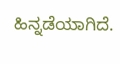ಹಿನ್ನಡೆಯಾಗಿದೆ.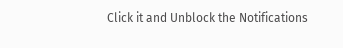Click it and Unblock the Notifications